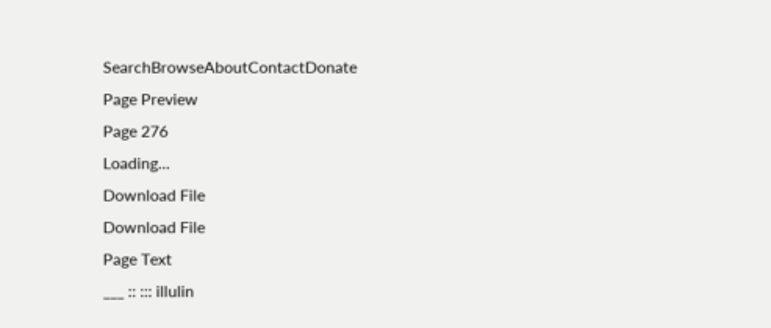SearchBrowseAboutContactDonate
Page Preview
Page 276
Loading...
Download File
Download File
Page Text
___ :: ::: illulin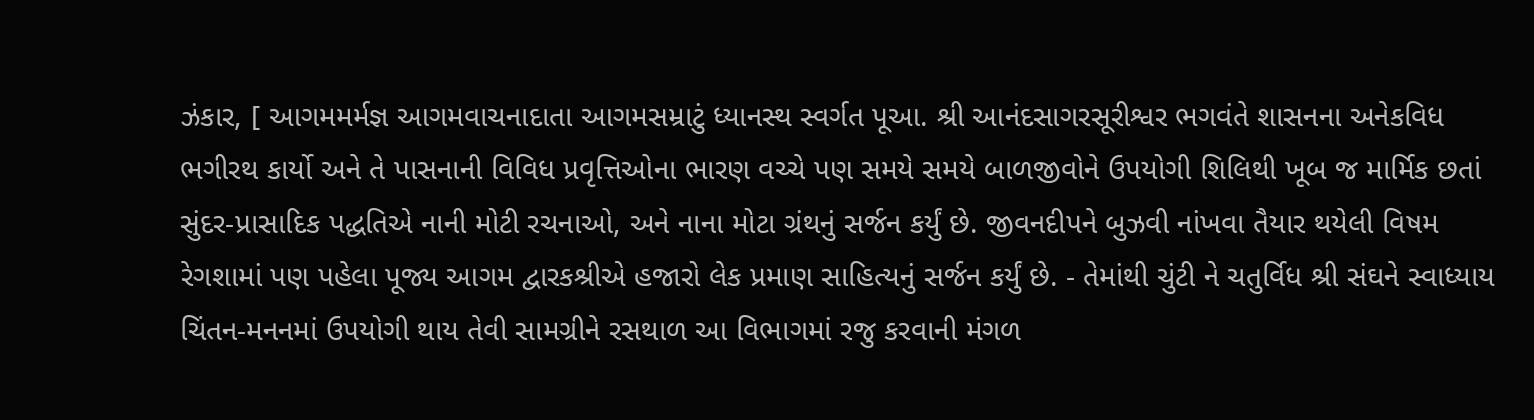ઝંકાર, [ આગમમર્મજ્ઞ આગમવાચનાદાતા આગમસમ્રાટું ધ્યાનસ્થ સ્વર્ગત પૂઆ. શ્રી આનંદસાગરસૂરીશ્વર ભગવંતે શાસનના અનેકવિધ ભગીરથ કાર્યો અને તે પાસનાની વિવિધ પ્રવૃત્તિઓના ભારણ વચ્ચે પણ સમયે સમયે બાળજીવોને ઉપયોગી શિલિથી ખૂબ જ માર્મિક છતાં સુંદર-પ્રાસાદિક પદ્ધતિએ નાની મોટી રચનાઓ, અને નાના મોટા ગ્રંથનું સર્જન કર્યું છે. જીવનદીપને બુઝવી નાંખવા તૈયાર થયેલી વિષમ રેગશામાં પણ પહેલા પૂજ્ય આગમ દ્વારકશ્રીએ હજારો લેક પ્રમાણ સાહિત્યનું સર્જન કર્યું છે. - તેમાંથી ચુંટી ને ચતુર્વિધ શ્રી સંઘને સ્વાધ્યાય ચિંતન-મનનમાં ઉપયોગી થાય તેવી સામગ્રીને રસથાળ આ વિભાગમાં રજુ કરવાની મંગળ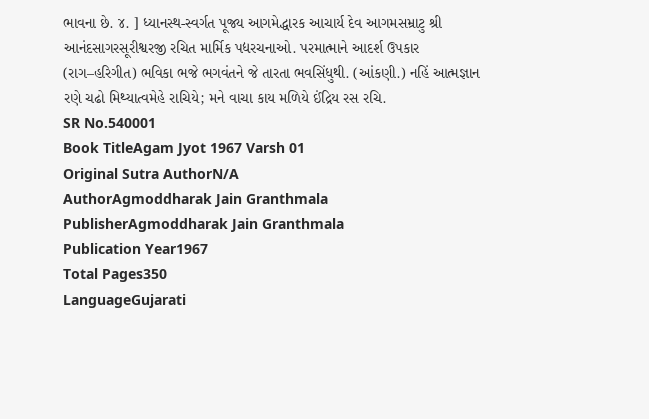ભાવના છે. ૪. ] ધ્યાનસ્થ-સ્વર્ગત પૂજ્ય આગમેદ્ધારક આચાર્ય દેવ આગમસમ્રાટુ શ્રી આનંદસાગરસૂરીશ્વરજી રચિત માર્મિક પદ્યરચનાઓ. પરમાત્માને આદર્શ ઉપકાર (રાગ–હરિગીત) ભવિકા ભજે ભગવંતને જે તારતા ભવસિંધુથી. (આંકણી.) નહિં આત્મજ્ઞાન રણે ચઢો મિથ્યાત્વમેહે રાચિયે; મને વાચા કાય મળિયે ઈંદ્રિય રસ રચિ.
SR No.540001
Book TitleAgam Jyot 1967 Varsh 01
Original Sutra AuthorN/A
AuthorAgmoddharak Jain Granthmala
PublisherAgmoddharak Jain Granthmala
Publication Year1967
Total Pages350
LanguageGujarati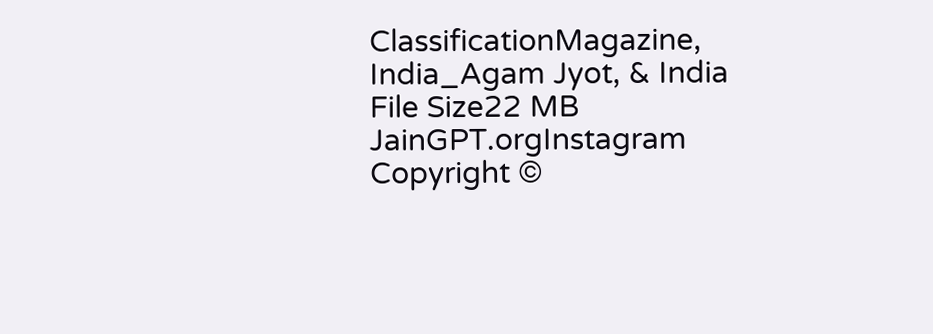ClassificationMagazine, India_Agam Jyot, & India
File Size22 MB
JainGPT.orgInstagram
Copyright ©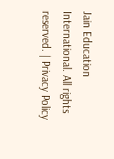Jain Education International. All rights reserved. | Privacy Policy